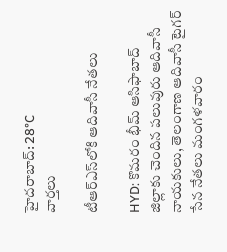హైదరాబాద్: 28°C
వార్తలు

టీఆర్ఎస్‌లోకి ఆదివాసీ నేతలు

HYD: కొమరం భీమ్ ఆసిఫాబాద్ జిల్లాకు చెందిన పలువురు ఆదివాసీ నాయకులు, తెలంగాణ ఆదివాసీ టైగర్ సేన నేతలు మంగళవారం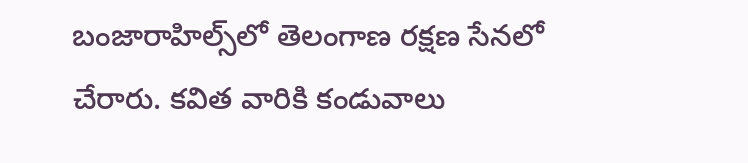బంజారాహిల్స్‌లో తెలంగాణ రక్షణ సేనలో చేరారు. కవిత వారికి కండువాలు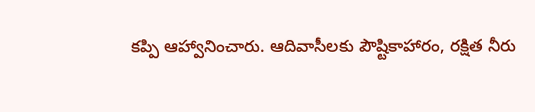కప్పి ఆహ్వానించారు. ఆదివాసీలకు పౌష్టికాహారం, రక్షిత నీరు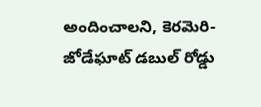అందించాలని, కెరమెరి-జోడేఘాట్ డబుల్ రోడ్డు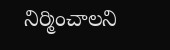నిర్మించాలని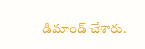డిమాండ్ చేశారు.